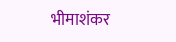भीमाशंकर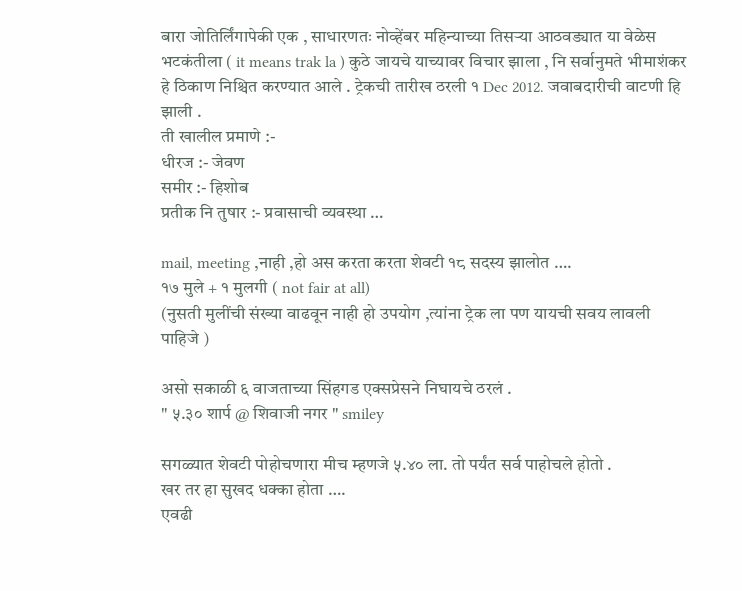बारा जोतिर्लिंगापेकी एक , साधारणतः नोव्हेंबर महिन्याच्या तिसऱ्या आठवड्यात या वेळेस भटकंतीला ( it means trak la ) कुठे जायचे याच्यावर विचार झाला , नि सर्वानुमते भीमाशंकर हे ठिकाण निश्चित करण्यात आले . ट्रेकची तारीख ठरली १ Dec 2012. जवाबदारीची वाटणी हि झाली .
ती खालील प्रमाणे :-
धीरज :- जेवण
समीर :- हिशोब
प्रतीक नि तुषार :- प्रवासाची व्यवस्था …

mail, meeting ,नाही ,हो अस करता करता शेवटी १८ सदस्य झालोत ….
१७ मुले + १ मुलगी ( not fair at all)
(नुसती मुलींची संख्या वाढवून नाही हो उपयोग ,त्यांना ट्रेक ला पण यायची सवय लावली पाहिजे )

असो सकाळी ६ वाजताच्या सिंहगड एक्सप्रेसने निघायचे ठरलं .
" ५.३० शार्प @ शिवाजी नगर " smiley

सगळ्यात शेवटी पोहोचणारा मीच म्हणजे ५.४० ला. तो पर्यंत सर्व पाहोचले होतो .
खर तर हा सुखद धक्का होता ….
एवढी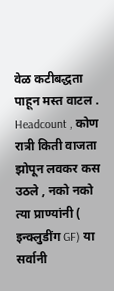वेळ कटीबद्धता पाहून मस्त वाटल .
Headcount , कोण रात्री किती वाजता झोपून लवकर कस उठले , नको नको त्या प्राण्यांनी ( इन्क्लुडींग GF) या सर्वानी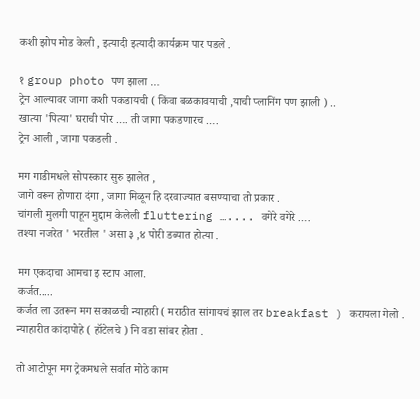कशी झोप मोड केली , इत्यादी इत्यादी कार्यक्रम पार पडले .

१ group photo पण झाला …
ट्रेन आल्यावर जागा कशी पकडायची ( किंवा बळकावयाची ,याची प्लानिंग पण झाली ) ..
खात्या 'पित्या' घराची पोर …. ती जागा पकडणारच ….
ट्रेन आली , जागा पकडली .

मग गाडीमधले सोपस्कार सुरु झालेत ,
जागे वरून होणारा दंगा , जागा मिळून हि दरवाज्यात बसण्याचा तो प्रकार .
चांगली मुलगी पाहून मुद्दाम केलेली fluttering ….... वगेरे वगेरे ….
तश्या नजरेत ' भरतील ' असा ३ ,४ पोरी डब्यात होत्या .

मग एकदाचा आमचा इ स्टाप आला.
कर्जत.....
कर्जत ला उतरून मग सकाळची न्याहारी ( मराठीत सांगायचं झाल तर breakfast ) करायला गेलो .
न्याहारीत कांदापोहे ( हॉटेलचे ) नि वडा सांबर होता .

तो आटोपून मग ट्रेकमधले सर्वात मोठे काम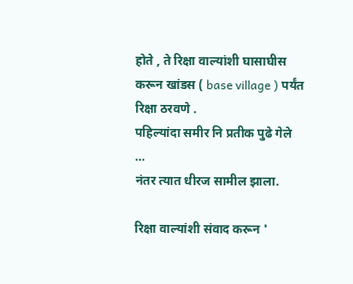होते , ते रिक्षा वाल्यांशी घासाघीस करून खांडस ( base village ) पर्यंत रिक्षा ठरवणे .
पहिल्यांदा समीर नि प्रतीक पुढे गेले …
नंतर त्यात धीरज सामील झाला.

रिक्षा वाल्यांशी संवाद करून '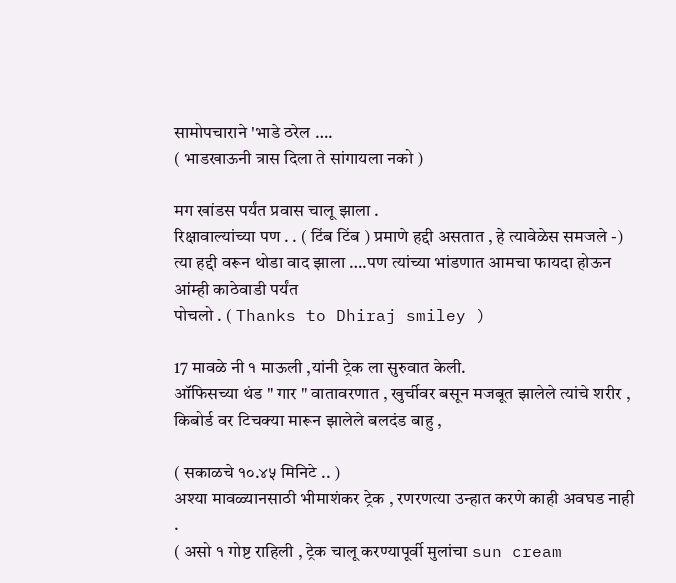सामोपचाराने 'भाडे ठरेल ….
( भाडखाऊनी त्रास दिला ते सांगायला नको )

मग खांडस पर्यंत प्रवास चालू झाला .
रिक्षावाल्यांच्या पण . . ( टिंब टिंब ) प्रमाणे हद्दी असतात , हे त्यावेळेस समजले -)
त्या हद्दी वरून थोडा वाद झाला ….पण त्यांच्या भांडणात आमचा फायदा होऊन आंम्ही काठेवाडी पर्यंत
पोचलो . ( Thanks to Dhiraj smiley )

17 मावळे नी १ माऊली ,यांनी ट्रेक ला सुरुवात केली.
ऑफिसच्या थंड " गार " वातावरणात , खुर्चीवर बसून मजबूत झालेले त्यांचे शरीर ,
किबोर्ड वर टिचक्या मारून झालेले बलदंड बाहु ,

( सकाळचे १०.४५ मिनिटे .. )
अश्या मावळ्यानसाठी भीमाशंकर ट्रेक , रणरणत्या उन्हात करणे काही अवघड नाही .
( असो १ गोष्ट राहिली , ट्रेक चालू करण्यापूर्वी मुलांचा sun cream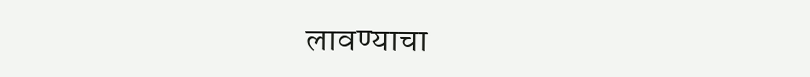लावण्याचा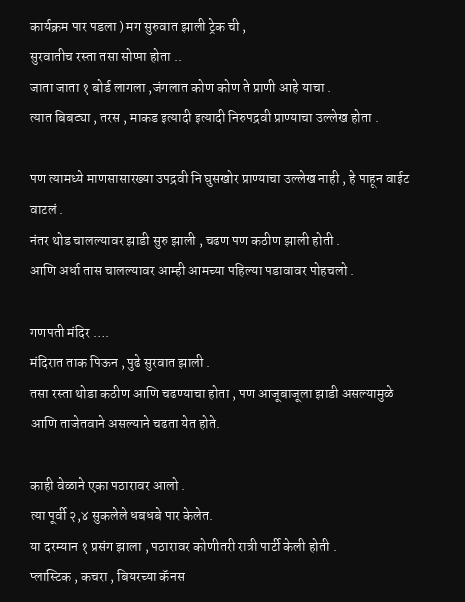कार्यक्रम पार पडला ) मग सुरुवात झाली ट्रेक ची ,
सुरवातीच रस्ता तसा सोप्पा होता ..
जाता जाता १ बोर्ड लागला ,जंगलात कोण कोण ते प्राणी आहे याचा .
त्यात बिबट्या , तरस , माकड इत्यादी इत्यादी निरुपद्रवी प्राण्याचा उल्लेख होता .

पण त्यामध्ये माणसासारख्या उपद्रवी नि घुसखोर प्राण्याचा उल्लेख नाही , हे पाहून वाईट वाटलं .
नंतर थोड चालल्यावर झाडी सुरु झाली , चढण पण कठीण झाली होती .
आणि अर्धा तास चालल्यावर आम्ही आमच्या पहिल्या पडावावर पोहचलो .

गणपती मंदिर ….
मंदिरात ताक पिऊन , पुढे सुरवात झाली .
तसा रस्ता थोडा कठीण आणि चढण्याचा होता , पण आजूबाजूला झाडी असल्यामुळे आणि ताजेतवाने असल्याने चढता येत होते.

काही वेळाने एका पठारावर आलो .
त्या पूर्वी २,४ सुकलेले धबधबे पार केलेत.
या दरम्यान १ प्रसंग झाला , पठारावर कोणीतरी रात्री पार्टी केली होती .
प्लास्टिक , कचरा , बियरच्या कॅनस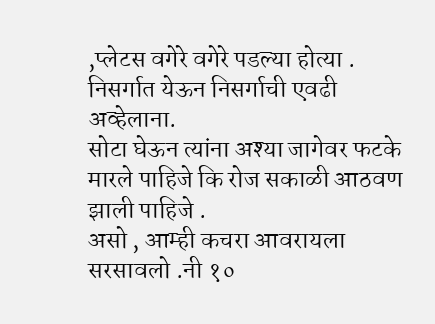,प्लेटस वगेरे वगेरे पडल्या होत्या .
निसर्गात येऊन निसर्गाची एवढी अव्हेलाना.
सोटा घेऊन त्यांना अश्या जागेवर फटके मारले पाहिजे कि रोज सकाळी आठवण झाली पाहिजे .
असो , आम्ही कचरा आवरायला सरसावलो .नी १०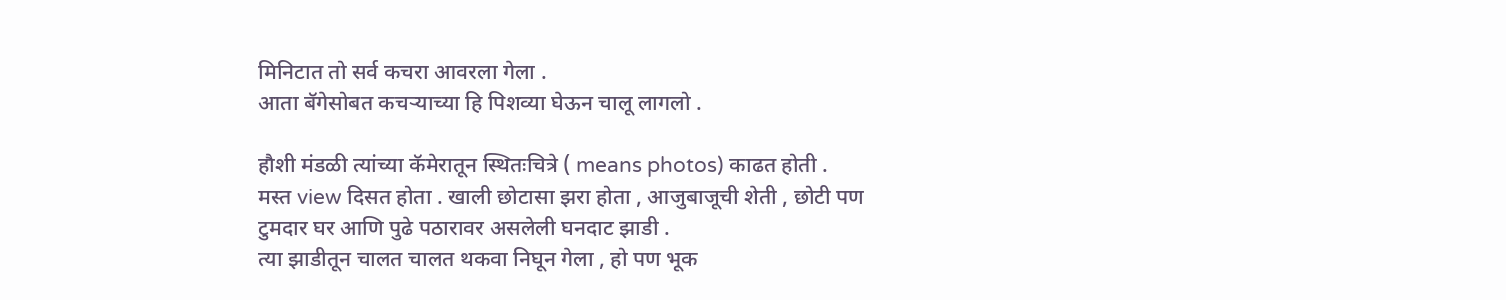मिनिटात तो सर्व कचरा आवरला गेला .
आता बॅगेसोबत कचऱ्याच्या हि पिशव्या घेऊन चालू लागलो .

हौशी मंडळी त्यांच्या कॅमेरातून स्थितःचित्रे ( means photos) काढत होती .
मस्त view दिसत होता . खाली छोटासा झरा होता , आजुबाजूची शेती , छोटी पण टुमदार घर आणि पुढे पठारावर असलेली घनदाट झाडी .
त्या झाडीतून चालत चालत थकवा निघून गेला , हो पण भूक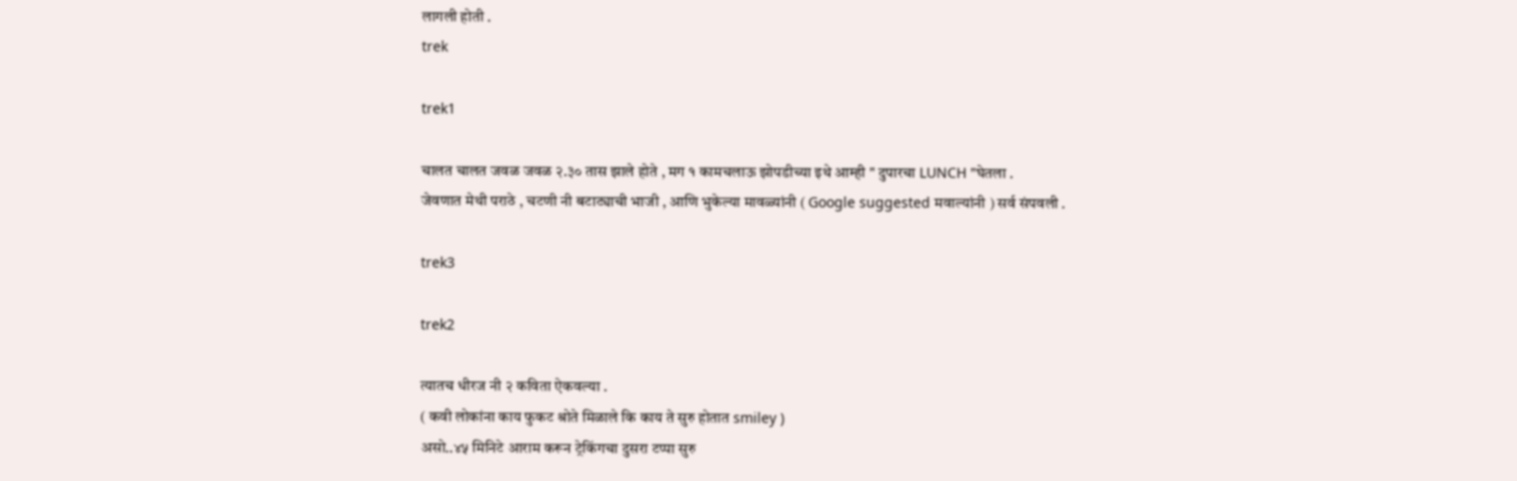लागली होती .
trek

trek1

चालत चालत जवळ जवळ २.३० तास झाले होते , मग १ कामचलाऊ झोपडीच्या इथे आम्ही " दुपारचा LUNCH "घेतला .
जेवणात मेथी पराठे , चटणी नी बटाट्याची भाजी , आणि भुकेल्या मावळ्यांनी ( Google suggested मवाल्यांनी ) सर्व संपवली .

trek3

trek2

त्यातच धीरज नी २ कविता ऐकवल्या .
( कवी लोकांना काय फुकट श्रोते मिळाले कि काय ते सुरु होतात smiley )
असो..४५ मिनिटे आराम करून ट्रेकिंगचा दुसरा टप्पा सुरु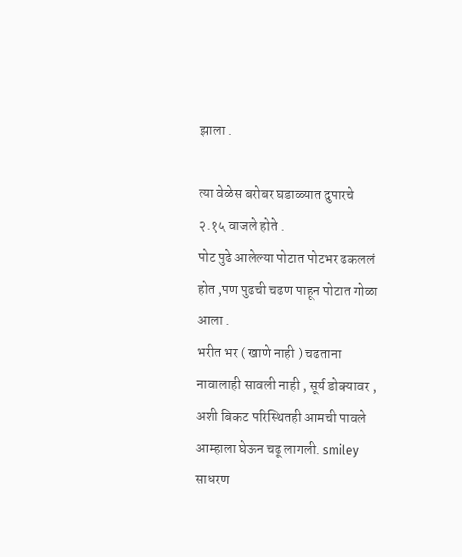झाला .

त्या वेळेस बरोबर घडाळ्यात दुपारचे २.१५ वाजले होते .
पोट पुढे आलेल्या पोटात पोटभर ढकललं होत ,पण पुढची चढण पाहून पोटात गोळा आला .
भरीत भर ( खाणे नाही ) चढताना नावालाही सावली नाही , सूर्य डोक्यावर ,
अशी बिकट परिस्थितही आमची पावले आम्हाला घेऊन चढू लागली. smiley
साधरण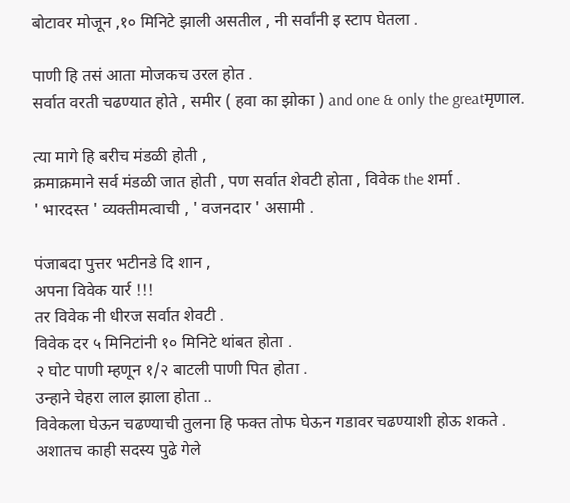बोटावर मोजून ,१० मिनिटे झाली असतील , नी सर्वांनी इ स्टाप घेतला .

पाणी हि तसं आता मोजकच उरल होत .
सर्वात वरती चढण्यात होते , समीर ( हवा का झोका ) and one & only the greatमृणाल.

त्या मागे हि बरीच मंडळी होती ,
क्रमाक्रमाने सर्व मंडळी जात होती , पण सर्वात शेवटी होता , विवेक the शर्मा .
' भारदस्त ' व्यक्तीमत्वाची , ' वजनदार ' असामी .

पंजाबदा पुत्तर भटीनडे दि शान ,
अपना विवेक यार्र !!!
तर विवेक नी धीरज सर्वात शेवटी .
विवेक दर ५ मिनिटांनी १० मिनिटे थांबत होता .
२ घोट पाणी म्हणून १/२ बाटली पाणी पित होता .
उन्हाने चेहरा लाल झाला होता ..
विवेकला घेऊन चढण्याची तुलना हि फक्त तोफ घेऊन गडावर चढण्याशी होऊ शकते .
अशातच काही सदस्य पुढे गेले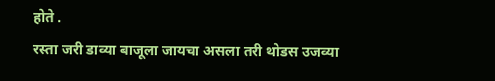होते .
रस्ता जरी डाव्या बाजूला जायचा असला तरी थोडस उजव्या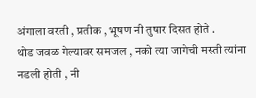अंगाला वरती , प्रतीक , भूषण नी तुषार दिसत होते .
थोड जवळ गेल्यावर समजल , नको त्या जागेची मस्ती त्यांना नडली होती , नी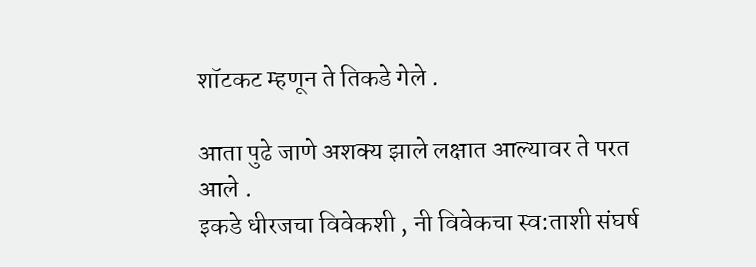शॉटकट म्हणून ते तिकडे गेले .

आता पुढे जाणे अशक्य झाले लक्षात आल्यावर ते परत आले .
इकडे धीरजचा विवेकशी , नी विवेकचा स्व:ताशी संघर्ष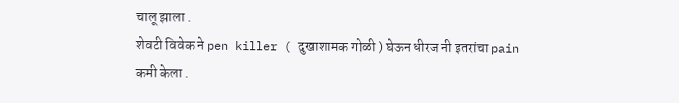चालू झाला .
शेवटी विवेक ने pen killer ( दुखाशामक गोळी ) घेऊन धीरज नी इतरांचा pain कमी केला .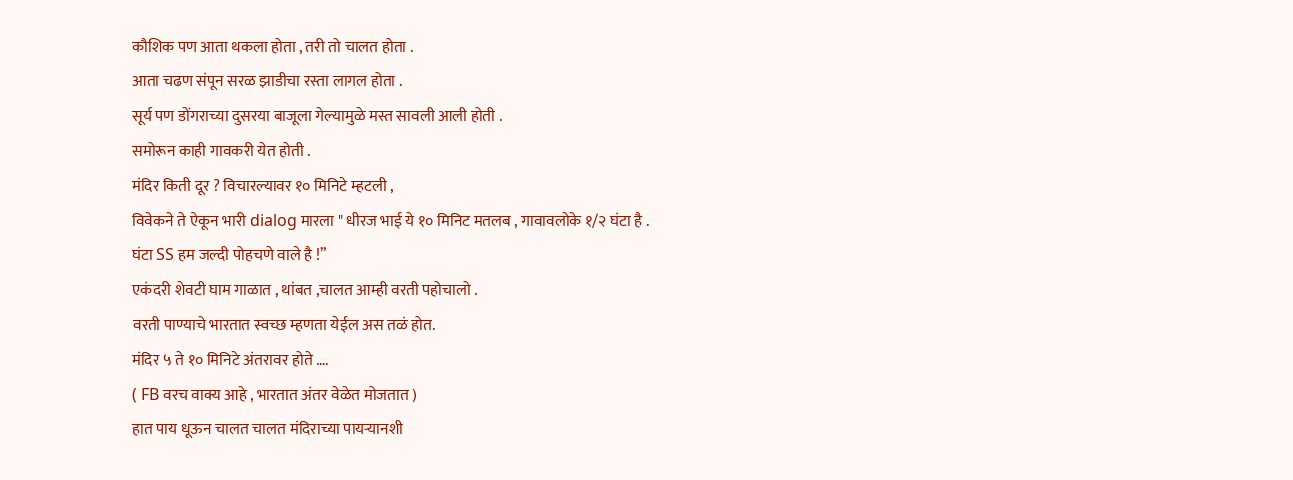कौशिक पण आता थकला होता , तरी तो चालत होता .
आता चढण संपून सरळ झाडीचा रस्ता लागल होता .
सूर्य पण डोंगराच्या दुसरया बाजूला गेल्यामुळे मस्त सावली आली होती .
समोरून काही गावकरी येत होती .
मंदिर किती दूर ? विचारल्यावर १० मिनिटे म्हटली ,
विवेकने ते ऐकून भारी dialog मारला " धीरज भाई ये १० मिनिट मतलब , गावावलोके १/२ घंटा है .
घंटा SS हम जल्दी पोहचणे वाले है !”
एकंदरी शेवटी घाम गाळात , थांबत ,चालत आम्ही वरती पहोचालो .
वरती पाण्याचे भारतात स्वच्छ म्हणता येईल अस तळं होत.
मंदिर ५ ते १० मिनिटे अंतरावर होते ….
( FB वरच वाक्य आहे , भारतात अंतर वेळेत मोजतात )
हात पाय धूऊन चालत चालत मंदिराच्या पायऱ्यानशी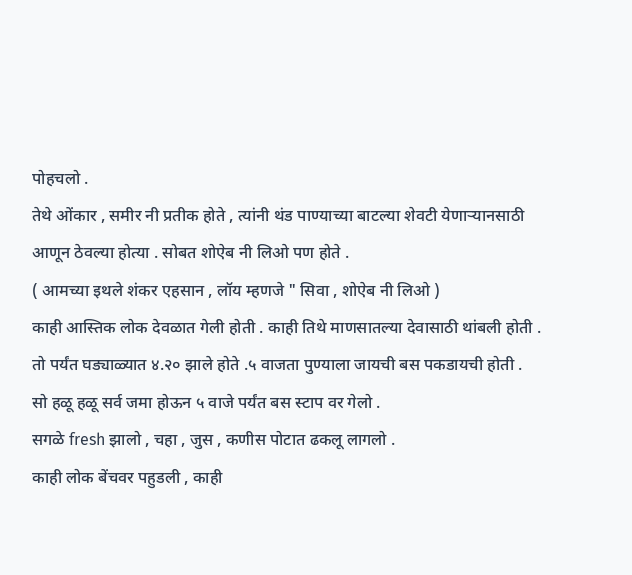पोहचलो .
तेथे ओंकार , समीर नी प्रतीक होते , त्यांनी थंड पाण्याच्या बाटल्या शेवटी येणाऱ्यानसाठी आणून ठेवल्या होत्या . सोबत शोऐब नी लिओ पण होते .
( आमच्या इथले शंकर एहसान , लॉय म्हणजे " सिवा , शोऐब नी लिओ )
काही आस्तिक लोक देवळात गेली होती . काही तिथे माणसातल्या देवासाठी थांबली होती .
तो पर्यंत घड्याळ्यात ४.२० झाले होते .५ वाजता पुण्याला जायची बस पकडायची होती .
सो हळू हळू सर्व जमा होऊन ५ वाजे पर्यंत बस स्टाप वर गेलो .
सगळे fresh झालो , चहा , जुस , कणीस पोटात ढकलू लागलो .
काही लोक बेंचवर पहुडली , काही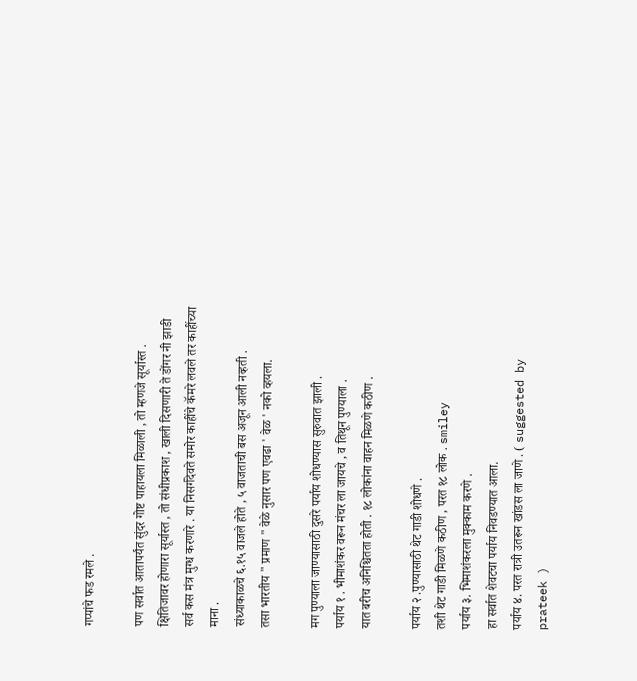गप्पांचे फड रमले .

पण सर्वात आतापर्यंत सुंदर गोष्ट पाहायला मिळाली , तो म्हणजे सूर्यास्त .
क्षितिजावर होणारा सूर्यास्त , तो संधीप्रकाश , खाली दिसणारी ते डोंगर नी झाडी सर्व कस मंत्र मुग्ध करणारे . या निसर्गदेवते समोर काहींचे कॅमरे लवले तर काहींच्या माना .
संध्याकाळचे ६.१५ वाजले होते , ५ वाजताची बस अजून आली नव्हती .
तसा भारतीय " प्रमाण " वेळे नुसार पण एवढा ' वेळ ' नको व्हयला.

मग पुण्याला जाण्यासाठी दुसरे पर्याय शोधण्यास सुरुवात झाली .
पर्याय १ . भीमाशंकर वरून मंचर ला जायचे , व तिथून पुण्याला .
यात बरीच अनिश्चितता होती . १८ लोकांना वाहन मिळणे कठीण .

पर्याय २ .पुण्यासाठी थेट गाडी शोधणे .
तशी थेट गाडी मिळणे कठीण , परत १८ लोक . smiley
पर्याय ३. भिमाशंकरला मुक्काम करणे .
हा सर्वात शेवटचा पर्याय निवडण्यात आला.
पर्याय ४. परत रात्री उतरून खांडस ला जाणे . ( suggested by prateek )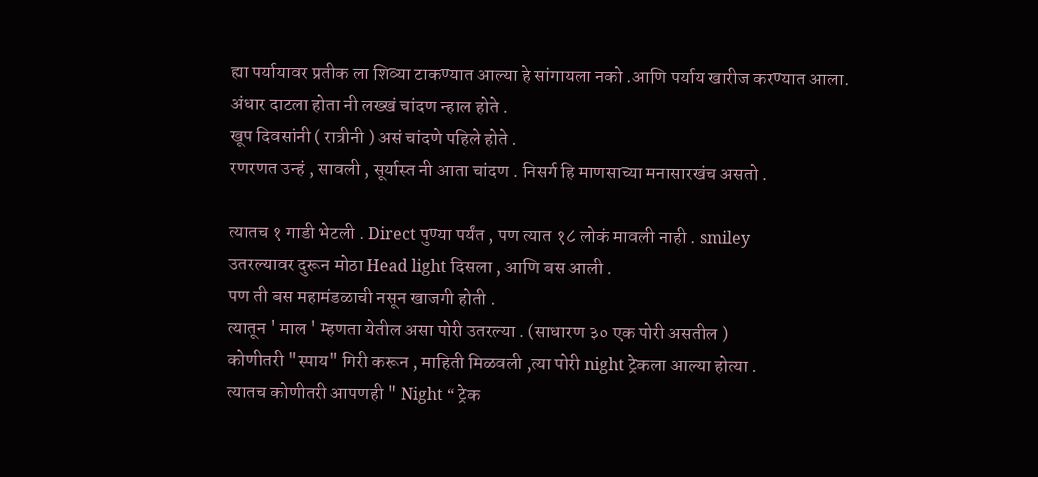ह्या पर्यायावर प्रतीक ला शिव्या टाकण्यात आल्या हे सांगायला नको .आणि पर्याय खारीज करण्यात आला.
अंधार दाटला होता नी लख्खं चांदण न्हाल होते .
खूप दिवसांनी ( रात्रीनी ) असं चांदणे पहिले होते .
रणरणत उन्हं , सावली , सूर्यास्त नी आता चांदण . निसर्ग हि माणसाच्या मनासारखंच असतो .

त्यातच १ गाडी भेटली . Direct पुण्या पर्यंत , पण त्यात १८ लोकं मावली नाही . smiley
उतरल्यावर दुरून मोठा Head light दिसला , आणि बस आली .
पण ती बस महामंडळाची नसून खाजगी होती .
त्यातून ' माल ' म्हणता येतील असा पोरी उतरल्या . (साधारण ३० एक पोरी असतील )
कोणीतरी "स्पाय" गिरी करून , माहिती मिळवली ,त्या पोरी night ट्रेकला आल्या होत्या .
त्यातच कोणीतरी आपणही " Night “ ट्रेक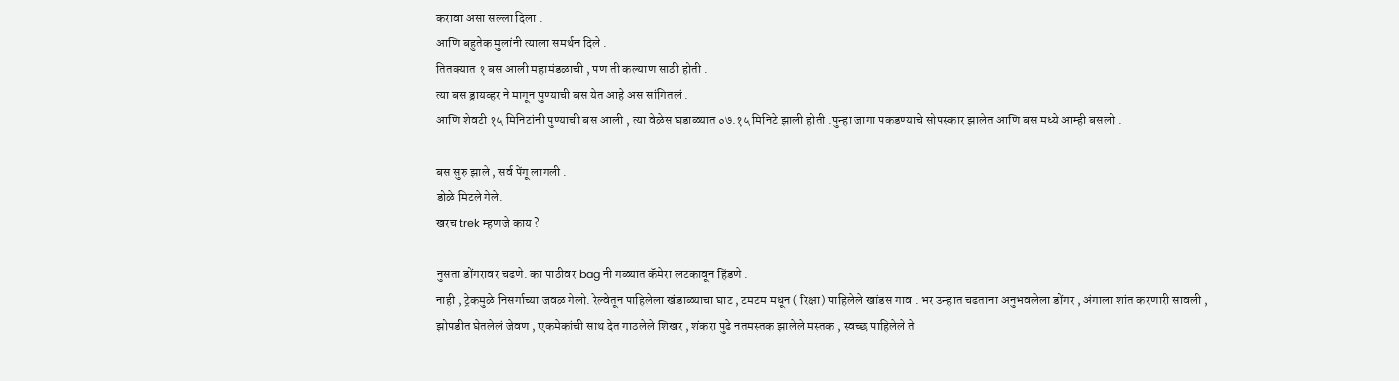करावा असा सल्ला दिला .
आणि बहुतेक मुलांनी त्याला समर्थन दिले .
तितक्यात १ बस आली महामंडळाची , पण ती कल्याण साठी होती .
त्या बस ड्रायव्हर ने मागून पुण्याची बस येत आहे अस सांगितलं .
आणि शेवटी १५ मिनिटांनी पुण्याची बस आली , त्या वेळेस घडाळ्यात ०७.१५ मिनिटे झाली होती .पुन्हा जागा पकडण्याचे सोपस्कार झालेत आणि बस मध्ये आम्ही बसलो .

बस सुरु झाले , सर्व पेंगू लागली .
डोळे मिटले गेले.
खरच trek म्हणजे काय ?

नुसता डोंगरावर चढणे. का पाठीवर bag नी गळ्यात कॅमेरा लटकावून हिंडणे .
नाही , ट्रेकमुळे निसर्गाच्या जवळ गेलो. रेल्वेतून पाहिलेला खंडाळ्याचा घाट , टमटम मधून ( रिक्षा) पाहिलेले खांडस गाव . भर उन्हात चढताना अनुभवलेला डोंगर , अंगाला शांत करणारी सावली ,
झोपडीत घेतलेलं जेवण , एकमेकांची साथ देत गाठलेले शिखर , शंकरा पुढे नतमस्तक झालेले मस्तक , स्वच्छ पाहिलेले ते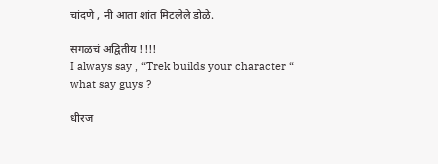चांदणे , नी आता शांत मिटलेले डोळे.

सगळचं अद्वितीय !!!!
I always say , “Trek builds your character “
what say guys ?

धीरज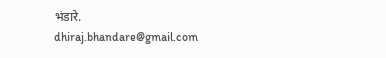भंडारे.
dhiraj.bhandare@gmail.com